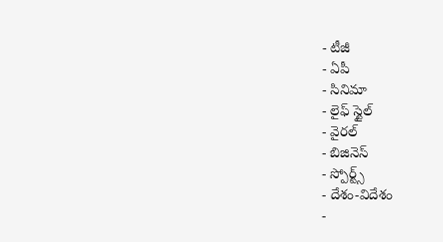- టీజీ
- ఏపీ
- సినిమా
- లైఫ్ స్టైల్
- వైరల్
- బిజినెస్
- స్పోర్ట్స్
- దేశం-విదేశం
-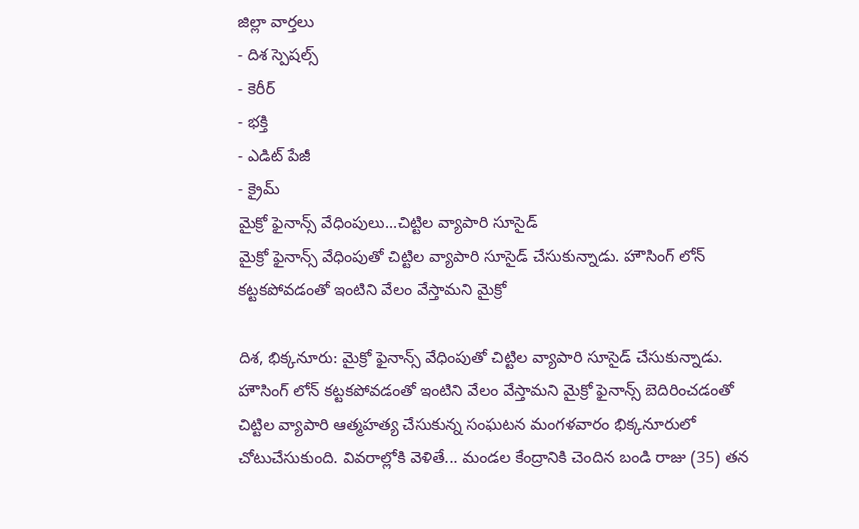జిల్లా వార్తలు
- దిశ స్పెషల్స్
- కెరీర్
- భక్తి
- ఎడిట్ పేజీ
- క్రైమ్
మైక్రో ఫైనాన్స్ వేధింపులు...చిట్టిల వ్యాపారి సూసైడ్
మైక్రో ఫైనాన్స్ వేధింపుతో చిట్టిల వ్యాపారి సూసైడ్ చేసుకున్నాడు. హౌసింగ్ లోన్ కట్టకపోవడంతో ఇంటిని వేలం వేస్తామని మైక్రో

దిశ, భిక్కనూరు: మైక్రో ఫైనాన్స్ వేధింపుతో చిట్టిల వ్యాపారి సూసైడ్ చేసుకున్నాడు. హౌసింగ్ లోన్ కట్టకపోవడంతో ఇంటిని వేలం వేస్తామని మైక్రో ఫైనాన్స్ బెదిరించడంతో చిట్టిల వ్యాపారి ఆత్మహత్య చేసుకున్న సంఘటన మంగళవారం భిక్కనూరులో చోటుచేసుకుంది. వివరాల్లోకి వెళితే... మండల కేంద్రానికి చెందిన బండి రాజు (35) తన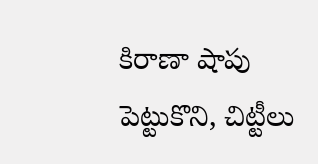కిరాణా షాపు పెట్టుకొని, చిట్టీలు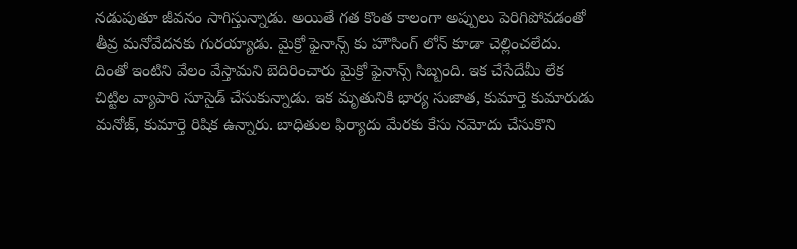నడుపుతూ జీవనం సాగిస్తున్నాడు. అయితే గత కొంత కాలంగా అప్పులు పెరిగిపోవడంతో తీవ్ర మనోవేదనకు గురయ్యాడు. మైక్రో ఫైనాన్స్ కు హౌసింగ్ లోన్ కూడా చెల్లించలేదు. దింతో ఇంటిని వేలం వేస్తామని బెదిరించారు మైక్రో ఫైనాన్స్ సిబ్బంది. ఇక చేసేదేమీ లేక చిట్టిల వ్యాపారి సూసైడ్ చేసుకున్నాడు. ఇక మృతునికి భార్య సుజాత, కుమార్తె కుమారుడు మనోజ్, కుమార్తె రిషిక ఉన్నారు. బాధితుల ఫిర్యాదు మేరకు కేసు నమోదు చేసుకొని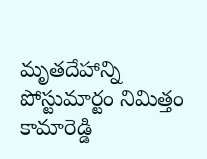మృతదేహాన్ని పోస్టుమార్టం నిమిత్తం కామారెడ్డి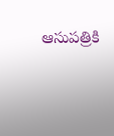ఆసుపత్రికి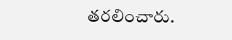తరలించారు.